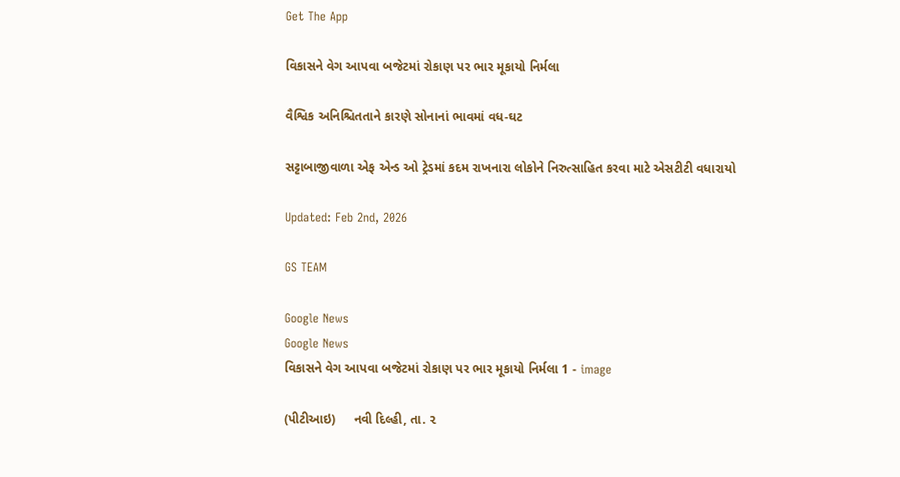Get The App

વિકાસને વેગ આપવા બજેટમાં રોકાણ પર ભાર મૂકાયો નિર્મલા

વૈશ્વિક અનિશ્ચિતતાને કારણે સોનાનાં ભાવમાં વધ-ઘટ

સટ્ટાબાજીવાળા એફ એન્ડ ઓ ટ્રેડમાં કદમ રાખનારા લોકોને નિરુત્સાહિત કરવા માટે એસટીટી વધારાયો

Updated: Feb 2nd, 2026

GS TEAM

Google News
Google News
વિકાસને વેગ આપવા બજેટમાં રોકાણ પર ભાર મૂકાયો નિર્મલા 1 - image

(પીટીઆઇ)     નવી દિલ્હી, તા. ૨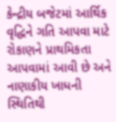કેન્દ્રીય બજેટમાં આર્થિક વૃદ્ધિને ગતિ આપવા માટે રોકાણને પ્રાથમિકતા આપવામાં આવી છે અને નાણાકીય ખાધની સ્થિતિથી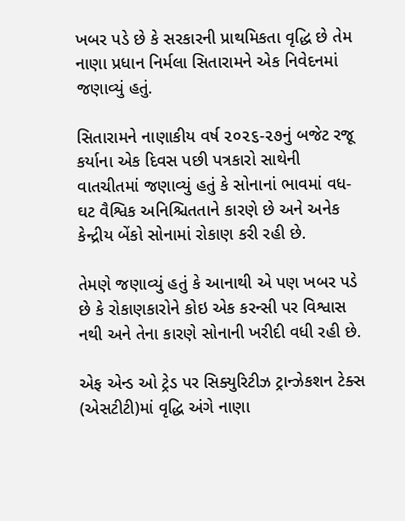ખબર પડે છે કે સરકારની પ્રાથમિકતા વૃદ્ધિ છે તેમ નાણા પ્રધાન નિર્મલા સિતારામને એક નિવેદનમાં જણાવ્યું હતું.

સિતારામને નાણાકીય વર્ષ ૨૦૨૬-૨૭નું બજેટ રજૂ કર્યાના એક દિવસ પછી પત્રકારો સાથેની વાતચીતમાં જણાવ્યું હતું કે સોનાનાં ભાવમાં વધ-ઘટ વૈશ્વિક અનિશ્ચિતતાને કારણે છે અને અનેક કેન્દ્રીય બેંકો સોનામાં રોકાણ કરી રહી છે.

તેમણે જણાવ્યું હતું કે આનાથી એ પણ ખબર પડે છે કે રોકાણકારોને કોઇ એક કરન્સી પર વિશ્વાસ નથી અને તેના કારણે સોનાની ખરીદી વધી રહી છે.

એફ એન્ડ ઓ ટ્રેડ પર સિક્યુરિટીઝ ટ્રાન્ઝેકશન ટેક્સ (એસટીટી)માં વૃદ્ધિ અંગે નાણા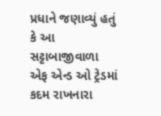પ્રધાને જણાવ્યું હતું કે આ સટ્ટાબાજીવાળા એફ એન્ડ ઓ ટ્રેડમાં કદમ રાખનારા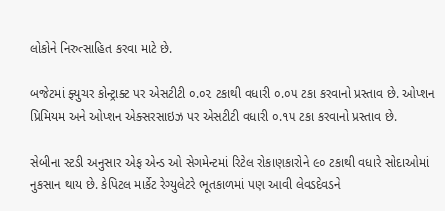લોકોને નિરુત્સાહિત કરવા માટે છે.

બજેટમાં ફ્યુચર કોન્ટ્રાક્ટ પર એસટીટી ૦.૦૨ ટકાથી વધારી ૦.૦૫ ટકા કરવાનો પ્રસ્તાવ છે. ઓપ્શન પ્રિમિયમ અને ઓપ્શન એક્સરસાઇઝ પર એસટીટી વધારી ૦.૧૫ ટકા કરવાનો પ્રસ્તાવ છે.

સેબીના સ્ટડી અનુસાર એફ એન્ડ ઓ સેગમેન્ટમાં રિટેલ રોકાણકારોને ૯૦ ટકાથી વધારે સોદાઓમાં નુકસાન થાય છે. કેપિટલ માર્કેટ રેગ્યુલેટરે ભૂતકાળમાં પણ આવી લેવડદેવડને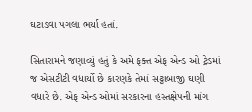ઘટાડવા પગલા ભર્યા હતાં.

સિતારામને જણાવ્યું હતું કે અમે ફક્ત એફ એન્ડ ઓ ટ્રેડમાં જ એસટીટી વધાર્યો છે કારણકે તેમાં સટ્ટાબાજી ઘણી વધારે છે. એફ એન્ડ ઓમાં સરકારના હસ્તક્ષેપની માંગ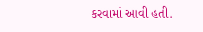કરવામાં આવી હતી.